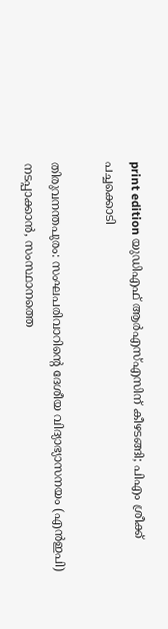print edition യുഡിഎഫ് ആർഎസ്എസിന് കീഴടങ്ങി; പിഎം ശ്രീക്ക് പച്ചക്കൊടി

തിരുവനന്തപുരം: സംഘപരിവാറിന്റെ ദേശീയ വിദ്യാഭ്യാസനയം (എൻഇപി) നടപ്പാക്കാൻ, സംസ്ഥാനത്തെ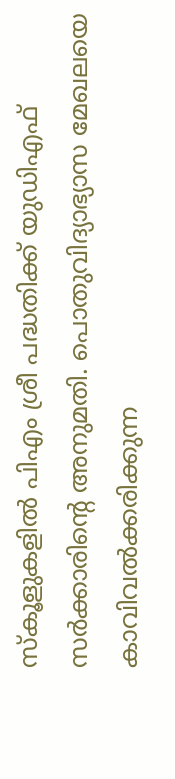സ്കൂളുകളിൽ പിഎം ശ്രീ പദ്ധതിക്ക് യുഡിഎഫ് സർക്കാരിന്റെ അനുമതി. പൊതുവിദ്യാഭ്യാസ മേഖലയെ കാവിവൽക്കരിക്കുന്ന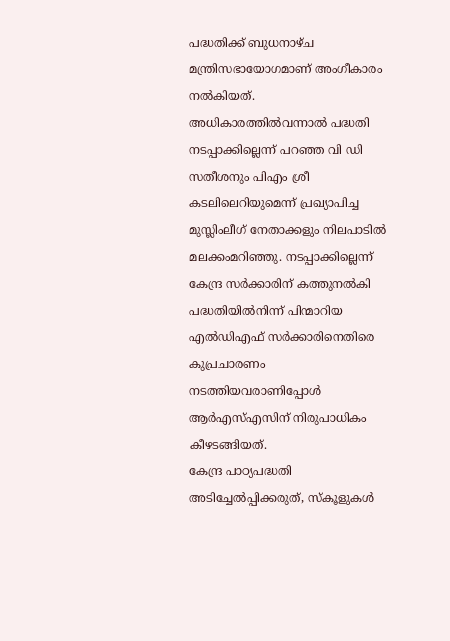പദ്ധതിക്ക് ബുധനാഴ്ച മന്ത്രിസഭായോഗമാണ് അംഗീകാരം നൽകിയത്.
അധികാരത്തിൽവന്നാൽ പദ്ധതി നടപ്പാക്കില്ലെന്ന് പറഞ്ഞ വി ഡി സതീശനും പിഎം ശ്രീ കടലിലെറിയുമെന്ന് പ്രഖ്യാപിച്ച മുസ്ലിംലീഗ് നേതാക്കളും നിലപാടിൽ മലക്കംമറിഞ്ഞു. നടപ്പാക്കില്ലെന്ന് കേന്ദ്ര സർക്കാരിന് കത്തുനൽകി പദ്ധതിയിൽനിന്ന് പിന്മാറിയ എൽഡിഎഫ് സർക്കാരിനെതിരെ കുപ്രചാരണം നടത്തിയവരാണിപ്പോൾ ആർഎസ്എസിന് നിരുപാധികം കീഴടങ്ങിയത്.
കേന്ദ്ര പാഠ്യപദ്ധതി അടിച്ചേൽപ്പിക്കരുത്, സ്കൂളുകൾ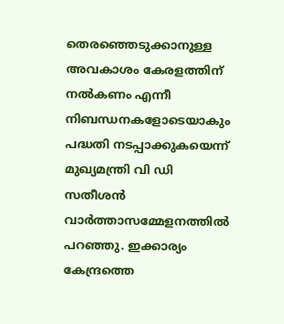തെരഞ്ഞെടുക്കാനുള്ള അവകാശം കേരളത്തിന് നൽകണം എന്നീ നിബന്ധനകളോടെയാകും പദ്ധതി നടപ്പാക്കുകയെന്ന് മുഖ്യമന്ത്രി വി ഡി സതീശൻ വാർത്താസമ്മേളനത്തിൽ പറഞ്ഞു. ഇക്കാര്യം കേന്ദ്രത്തെ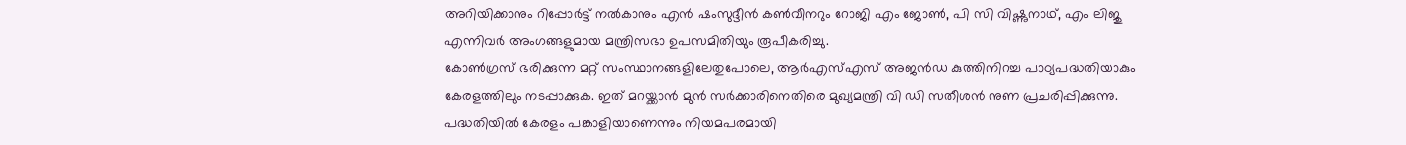അറിയിക്കാനും റിപ്പോർട്ട് നൽകാനും എൻ ഷംസുദ്ദീൻ കൺവീനറും റോജി എം ജോൺ, പി സി വിഷ്ണുനാഥ്, എം ലിജു എന്നിവർ അംഗങ്ങളുമായ മന്ത്രിസഭാ ഉപസമിതിയും രൂപീകരിച്ചു.
കോൺഗ്രസ് ഭരിക്കുന്ന മറ്റ് സംസ്ഥാനങ്ങളിലേതുപോലെ, ആർഎസ്എസ് അജൻഡ കുത്തിനിറച്ച പാഠ്യപദ്ധതിയാകും കേരളത്തിലും നടപ്പാക്കുക. ഇത് മറയ്ക്കാൻ മുൻ സർക്കാരിനെതിരെ മുഖ്യമന്ത്രി വി ഡി സതീശൻ നുണ പ്രചരിപ്പിക്കുന്നു. പദ്ധതിയിൽ കേരളം പങ്കാളിയാണെന്നും നിയമപരമായി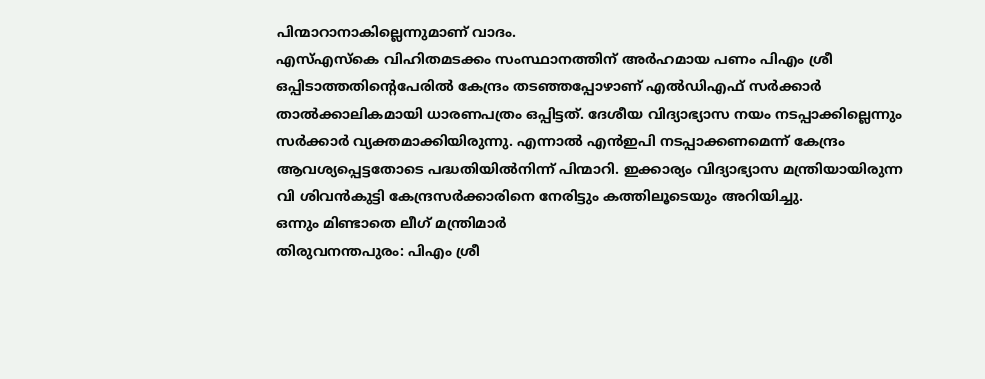പിന്മാറാനാകില്ലെന്നുമാണ് വാദം.
എസ്എസ്കെ വിഹിതമടക്കം സംസ്ഥാനത്തിന് അർഹമായ പണം പിഎം ശ്രീ ഒപ്പിടാത്തതിന്റെപേരിൽ കേന്ദ്രം തടഞ്ഞപ്പോഴാണ് എൽഡിഎഫ് സർക്കാർ താൽക്കാലികമായി ധാരണപത്രം ഒപ്പിട്ടത്. ദേശീയ വിദ്യാഭ്യാസ നയം നടപ്പാക്കില്ലെന്നും സർക്കാർ വ്യക്തമാക്കിയിരുന്നു. എന്നാൽ എൻഇപി നടപ്പാക്കണമെന്ന് കേന്ദ്രം ആവശ്യപ്പെട്ടതോടെ പദ്ധതിയിൽനിന്ന് പിന്മാറി. ഇക്കാര്യം വിദ്യാഭ്യാസ മന്ത്രിയായിരുന്ന വി ശിവൻകുട്ടി കേന്ദ്രസർക്കാരിനെ നേരിട്ടും കത്തിലൂടെയും അറിയിച്ചു.
ഒന്നും മിണ്ടാതെ ലീഗ് മന്ത്രിമാർ
തിരുവനന്തപുരം: പിഎം ശ്രീ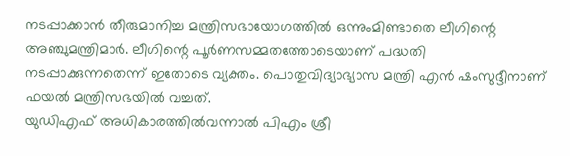നടപ്പാക്കാൻ തീരുമാനിച്ച മന്ത്രിസഭായോഗത്തിൽ ഒന്നുംമിണ്ടാതെ ലീഗിന്റെ അഞ്ചുമന്ത്രിമാർ. ലീഗിന്റെ പൂർണസമ്മതത്തോടെയാണ് പദ്ധതി നടപ്പാക്കുന്നതെന്ന് ഇതോടെ വ്യക്തം. പൊതുവിദ്യാഭ്യാസ മന്ത്രി എൻ ഷംസുദ്ദീനാണ് ഫയൽ മന്ത്രിസഭയിൽ വച്ചത്.
യുഡിഎഫ് അധികാരത്തിൽവന്നാൽ പിഎം ശ്രീ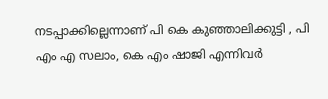നടപ്പാക്കില്ലെന്നാണ് പി കെ കുഞ്ഞാലിക്കുട്ടി , പി എം എ സലാം, കെ എം ഷാജി എന്നിവർ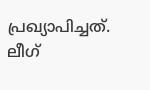പ്രഖ്യാപിച്ചത്. ലീഗ്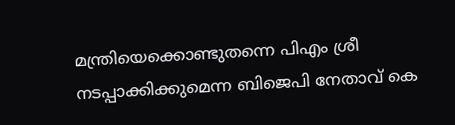മന്ത്രിയെക്കൊണ്ടുതന്നെ പിഎം ശ്രീ നടപ്പാക്കിക്കുമെന്ന ബിജെപി നേതാവ് കെ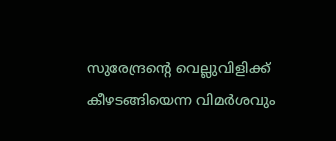സുരേന്ദ്രന്റെ വെല്ലുവിളിക്ക് കീഴടങ്ങിയെന്ന വിമർശവും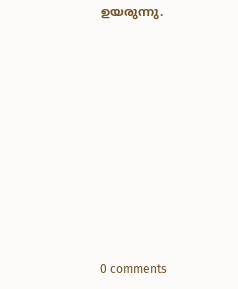ഉയരുന്നു.










0 comments